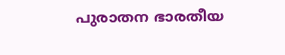പുരാതന ഭാരതീയ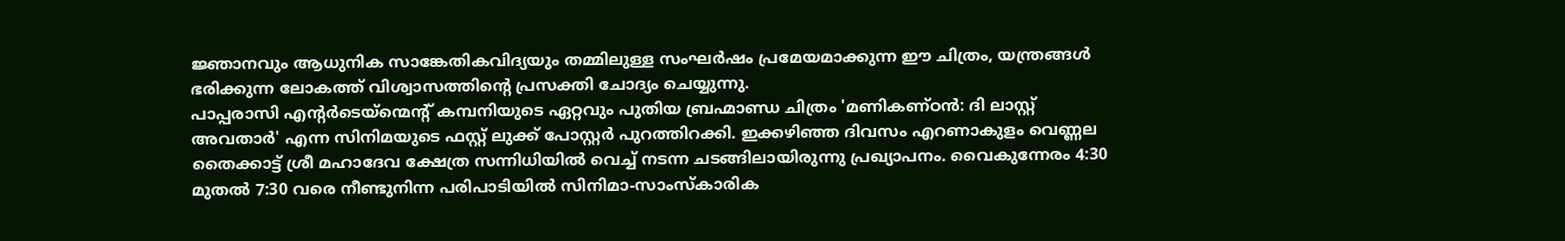ജ്ഞാനവും ആധുനിക സാങ്കേതികവിദ്യയും തമ്മിലുള്ള സംഘർഷം പ്രമേയമാക്കുന്ന ഈ ചിത്രം, യന്ത്രങ്ങൾ ഭരിക്കുന്ന ലോകത്ത് വിശ്വാസത്തിൻ്റെ പ്രസക്തി ചോദ്യം ചെയ്യുന്നു.
പാപ്പരാസി എന്റർടെയ്ന്മെന്റ് കമ്പനിയുടെ ഏറ്റവും പുതിയ ബ്രഹ്മാണ്ഡ ചിത്രം 'മണികണ്ഠൻ: ദി ലാസ്റ്റ് അവതാർ' എന്ന സിനിമയുടെ ഫസ്റ്റ് ലുക്ക് പോസ്റ്റർ പുറത്തിറക്കി. ഇക്കഴിഞ്ഞ ദിവസം എറണാകുളം വെണ്ണല തൈക്കാട്ട് ശ്രീ മഹാദേവ ക്ഷേത്ര സന്നിധിയിൽ വെച്ച് നടന്ന ചടങ്ങിലായിരുന്നു പ്രഖ്യാപനം. വൈകുന്നേരം 4:30 മുതൽ 7:30 വരെ നീണ്ടുനിന്ന പരിപാടിയിൽ സിനിമാ-സാംസ്കാരിക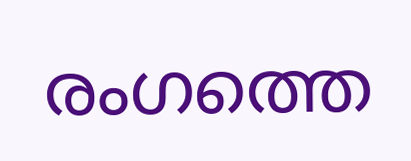രംഗത്തെ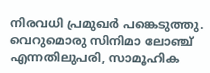നിരവധി പ്രമുഖർ പങ്കെടുത്തു. വെറുമൊരു സിനിമാ ലോഞ്ച് എന്നതിലുപരി, സാമൂഹിക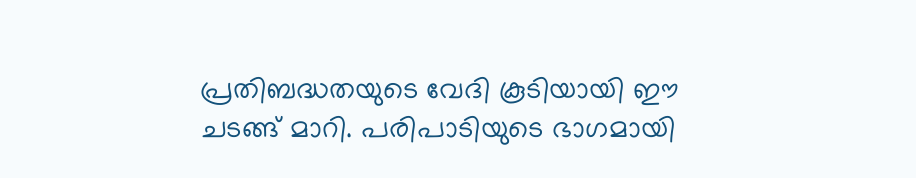പ്രതിബദ്ധതയുടെ വേദി കൂടിയായി ഈ ചടങ്ങ് മാറി. പരിപാടിയുടെ ഭാഗമായി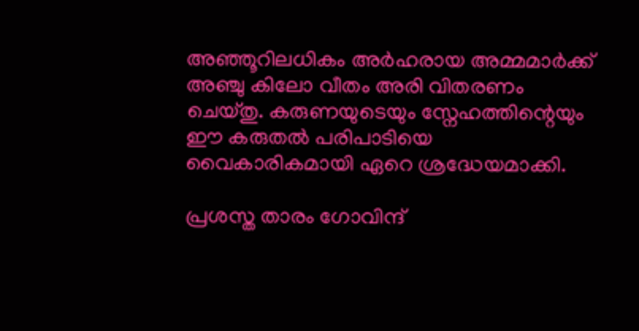അഞ്ഞൂറിലധികം അർഹരായ അമ്മമാർക്ക് അഞ്ചു കിലോ വീതം അരി വിതരണം ചെയ്തു. കരുണയുടെയും സ്നേഹത്തിന്റെയും ഈ കരുതൽ പരിപാടിയെ വൈകാരികമായി ഏറെ ശ്രദ്ധേയമാക്കി.

പ്രശസ്ത താരം ഗോവിന്ദ്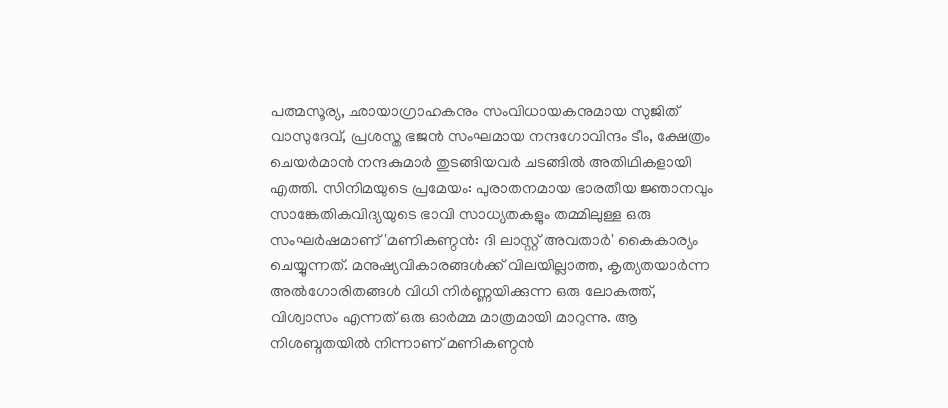പത്മസൂര്യ, ഛായാഗ്രാഹകനും സംവിധായകനുമായ സുജിത് വാസുദേവ്, പ്രശസ്ത ഭജൻ സംഘമായ നന്ദഗോവിന്ദം ടീം, ക്ഷേത്രം ചെയർമാൻ നന്ദകുമാർ തുടങ്ങിയവർ ചടങ്ങിൽ അതിഥികളായി എത്തി. സിനിമയുടെ പ്രമേയം: പുരാതനമായ ഭാരതീയ ജ്ഞാനവും സാങ്കേതികവിദ്യയുടെ ഭാവി സാധ്യതകളും തമ്മിലുള്ള ഒരു സംഘർഷമാണ് 'മണികണ്ഠൻ: ദി ലാസ്റ്റ് അവതാർ' കൈകാര്യം ചെയ്യുന്നത്. മനുഷ്യവികാരങ്ങൾക്ക് വിലയില്ലാത്ത, കൃത്യതയാർന്ന അൽഗോരിതങ്ങൾ വിധി നിർണ്ണയിക്കുന്ന ഒരു ലോകത്ത്, വിശ്വാസം എന്നത് ഒരു ഓർമ്മ മാത്രമായി മാറുന്നു. ആ നിശബ്ദതയിൽ നിന്നാണ് മണികണ്ഠൻ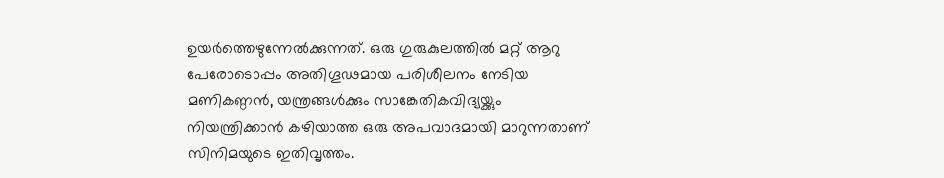ഉയർത്തെഴുന്നേൽക്കുന്നത്. ഒരു ഗുരുകുലത്തിൽ മറ്റ് ആറു പേരോടൊപ്പം അതിഗൂഢമായ പരിശീലനം നേടിയ മണികണ്ഠൻ, യന്ത്രങ്ങൾക്കും സാങ്കേതികവിദ്യയ്ക്കും നിയന്ത്രിക്കാൻ കഴിയാത്ത ഒരു അപവാദമായി മാറുന്നതാണ് സിനിമയുടെ ഇതിവൃത്തം.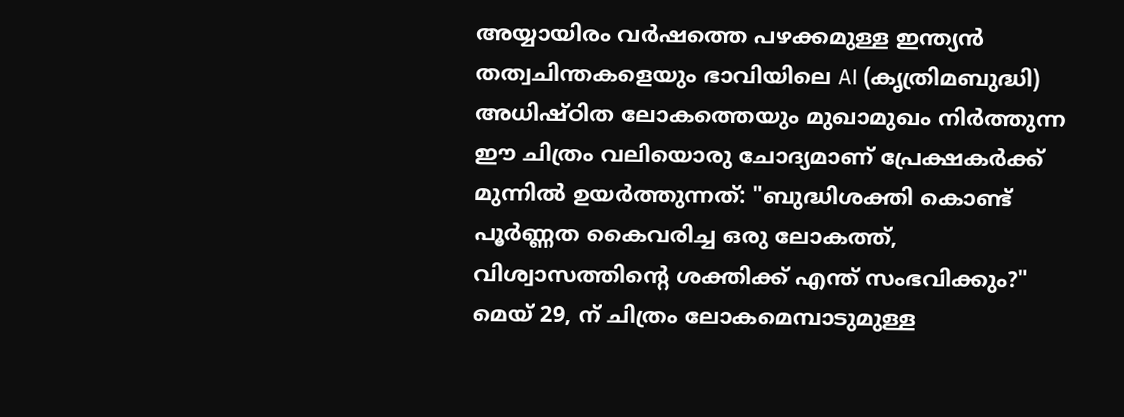അയ്യായിരം വർഷത്തെ പഴക്കമുള്ള ഇന്ത്യൻ തത്വചിന്തകളെയും ഭാവിയിലെ AI (കൃത്രിമബുദ്ധി) അധിഷ്ഠിത ലോകത്തെയും മുഖാമുഖം നിർത്തുന്ന ഈ ചിത്രം വലിയൊരു ചോദ്യമാണ് പ്രേക്ഷകർക്ക് മുന്നിൽ ഉയർത്തുന്നത്: "ബുദ്ധിശക്തി കൊണ്ട് പൂർണ്ണത കൈവരിച്ച ഒരു ലോകത്ത്, വിശ്വാസത്തിന്റെ ശക്തിക്ക് എന്ത് സംഭവിക്കും?" മെയ് 29, ന് ചിത്രം ലോകമെമ്പാടുമുള്ള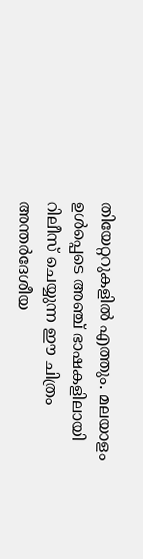തിയേറ്ററുകളിൽ എത്തും. മലയാളം ഉൾപ്പെടെ അഞ്ച് ഭാഷകളിലായി റിലീസ് ചെയ്യുന്ന ഈ ചിത്രം അന്തർദേശീയ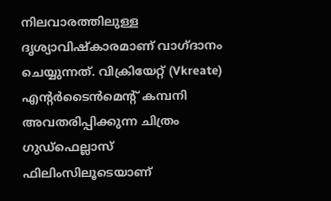നിലവാരത്തിലുള്ള ദൃശ്യാവിഷ്കാരമാണ് വാഗ്ദാനം ചെയ്യുന്നത്. വിക്രിയേറ്റ് (Vkreate) എന്റർടൈൻമെന്റ് കമ്പനി അവതരിപ്പിക്കുന്ന ചിത്രം ഗുഡ്ഫെല്ലാസ് ഫിലിംസിലൂടെയാണ്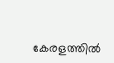കേരളത്തിൽ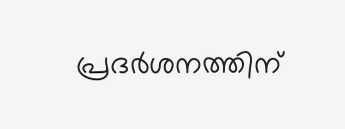പ്രദർശനത്തിന്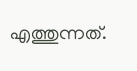എത്തുന്നത്.